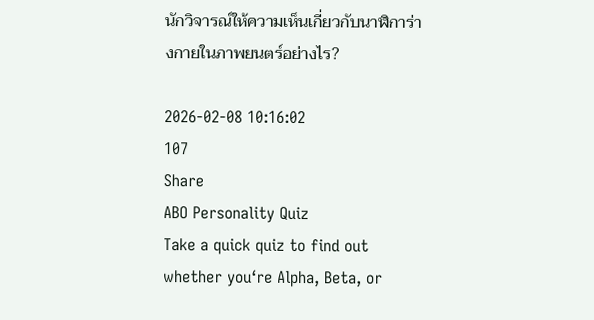นักวิจารณ์ให้ความเห็นเกี่ยวกับนาฬิการ่างกายในภาพยนตร์อย่างไร?

2026-02-08 10:16:02
107
Share
ABO Personality Quiz
Take a quick quiz to find out whether you‘re Alpha, Beta, or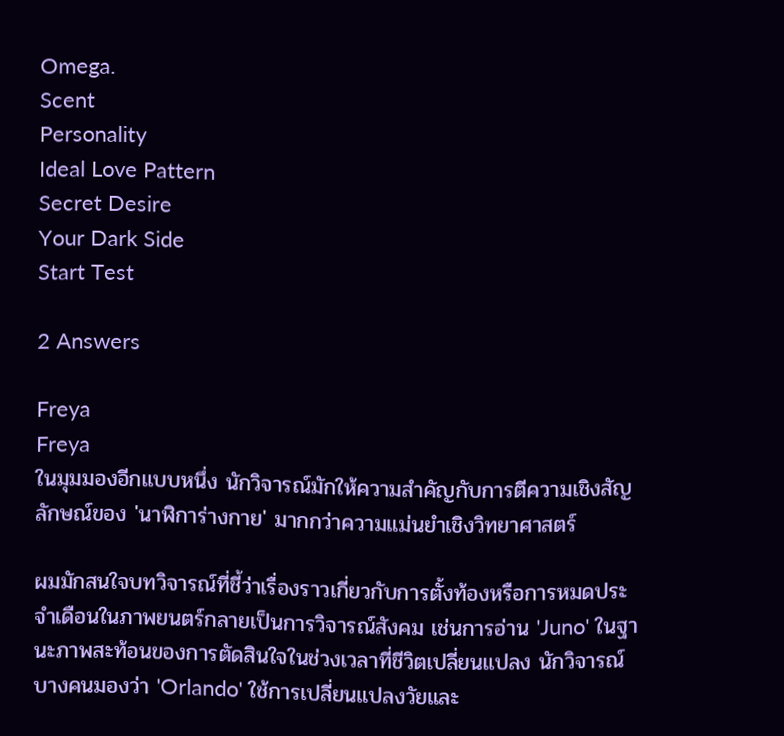Omega.
Scent
Personality
Ideal Love Pattern
Secret Desire
Your Dark Side
Start Test

2 Answers

Freya
Freya
ในมุมมองอีกแบบหนึ่ง นักวิจารณ์มักให้ความสำคัญกับการตีความเชิงสัญลักษณ์ของ 'นาฬิการ่างกาย' มากกว่าความแม่นยำเชิงวิทยาศาสตร์

ผมมักสนใจบทวิจารณ์ที่ชี้ว่าเรื่องราวเกี่ยวกับการตั้งท้องหรือการหมดประจำเดือนในภาพยนตร์กลายเป็นการวิจารณ์สังคม เช่นการอ่าน 'Juno' ในฐานะภาพสะท้อนของการตัดสินใจในช่วงเวลาที่ชีวิตเปลี่ยนแปลง นักวิจารณ์บางคนมองว่า 'Orlando' ใช้การเปลี่ยนแปลงวัยและ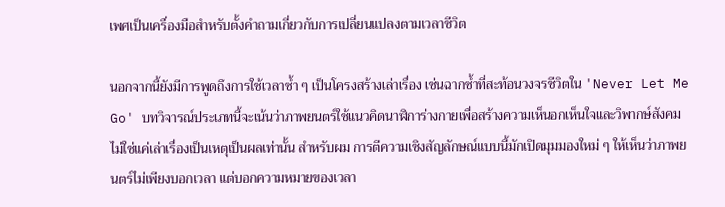เพศเป็นเครื่องมือสําหรับตั้งคำถามเกี่ยวกับการเปลี่ยนแปลงตามเวลาชีวิต

นอกจากนี้ยังมีการพูดถึงการใช้เวลาซ้ำ ๆ เป็นโครงสร้างเล่าเรื่อง เช่นฉากซ้ำที่สะท้อนวงจรชีวิตใน 'Never Let Me Go' บทวิจารณ์ประเภทนี้จะเน้นว่าภาพยนตร์ใช้แนวคิดนาฬิการ่างกายเพื่อสร้างความเห็นอกเห็นใจและวิพากษ์สังคม ไม่ใช่แค่เล่าเรื่องเป็นเหตุเป็นผลเท่านั้น สำหรับผม การตีความเชิงสัญลักษณ์แบบนี้มักเปิดมุมมองใหม่ ๆ ให้เห็นว่าภาพยนตร์ไม่เพียงบอกเวลา แต่บอกความหมายของเวลา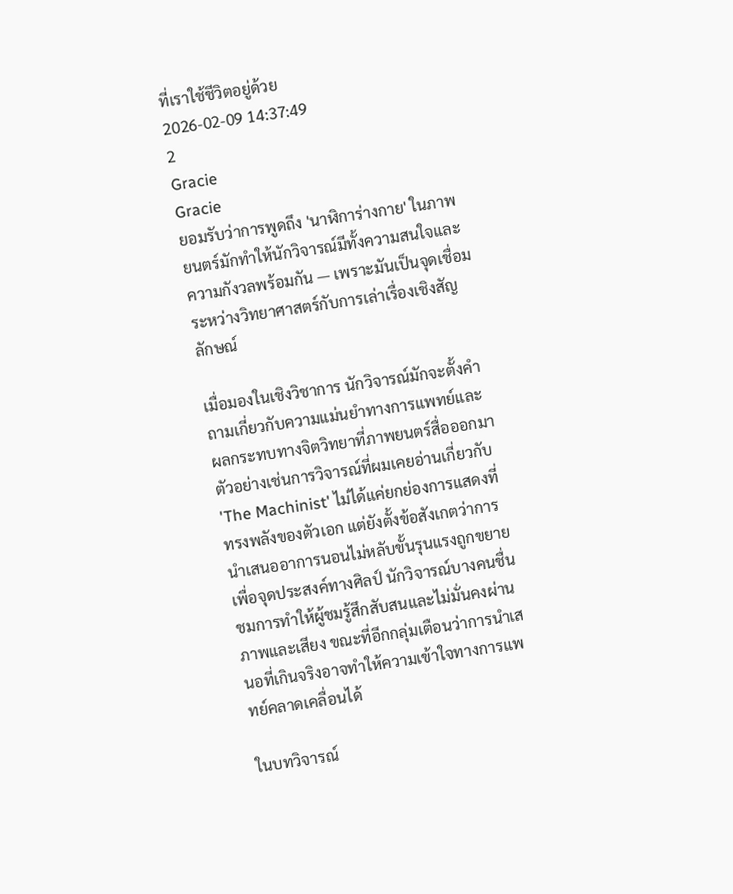ที่เราใช้ชีวิตอยู่ด้วย
2026-02-09 14:37:49
2
Gracie
Gracie
ยอมรับว่าการพูดถึง 'นาฬิการ่างกาย' ในภาพยนตร์มักทำให้นักวิจารณ์มีทั้งความสนใจและความกังวลพร้อมกัน — เพราะมันเป็นจุดเชื่อมระหว่างวิทยาศาสตร์กับการเล่าเรื่องเชิงสัญลักษณ์

เมื่อมองในเชิงวิชาการ นักวิจารณ์มักจะตั้งคำถามเกี่ยวกับความแม่นยำทางการแพทย์และผลกระทบทางจิตวิทยาที่ภาพยนตร์สื่อออกมา ตัวอย่างเช่นการวิจารณ์ที่ผมเคยอ่านเกี่ยวกับ 'The Machinist' ไม่ได้แค่ยกย่องการแสดงที่ทรงพลังของตัวเอก แต่ยังตั้งข้อสังเกตว่าการนำเสนออาการนอนไม่หลับขั้นรุนแรงถูกขยายเพื่อจุดประสงค์ทางศิลป์ นักวิจารณ์บางคนชื่นชมการทำให้ผู้ชมรู้สึกสับสนและไม่มั่นคงผ่านภาพและเสียง ขณะที่อีกกลุ่มเตือนว่าการนำเสนอที่เกินจริงอาจทำให้ความเข้าใจทางการแพทย์คลาดเคลื่อนได้

ในบทวิจารณ์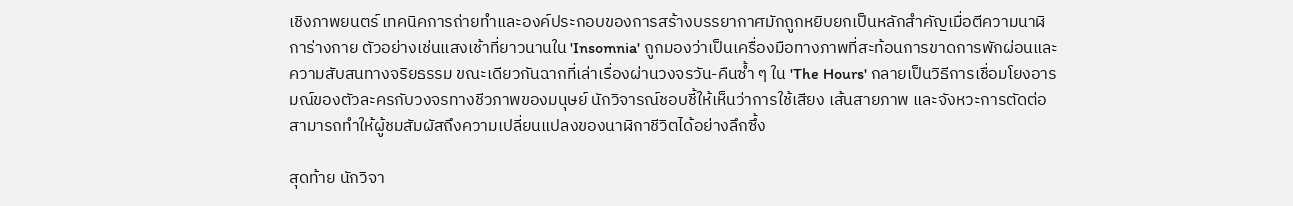เชิงภาพยนตร์ เทคนิคการถ่ายทำและองค์ประกอบของการสร้างบรรยากาศมักถูกหยิบยกเป็นหลักสำคัญเมื่อตีความนาฬิการ่างกาย ตัวอย่างเช่นแสงเช้าที่ยาวนานใน 'Insomnia' ถูกมองว่าเป็นเครื่องมือทางภาพที่สะท้อนการขาดการพักผ่อนและความสับสนทางจริยธรรม ขณะเดียวกันฉากที่เล่าเรื่องผ่านวงจรวัน-คืนซ้ำ ๆ ใน 'The Hours' กลายเป็นวิธีการเชื่อมโยงอารมณ์ของตัวละครกับวงจรทางชีวภาพของมนุษย์ นักวิจารณ์ชอบชี้ให้เห็นว่าการใช้เสียง เส้นสายภาพ และจังหวะการตัดต่อสามารถทำให้ผู้ชมสัมผัสถึงความเปลี่ยนแปลงของนาฬิกาชีวิตได้อย่างลึกซึ้ง

สุดท้าย นักวิจา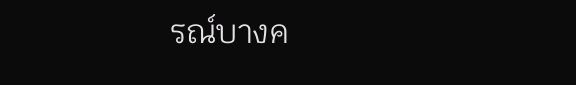รณ์บางค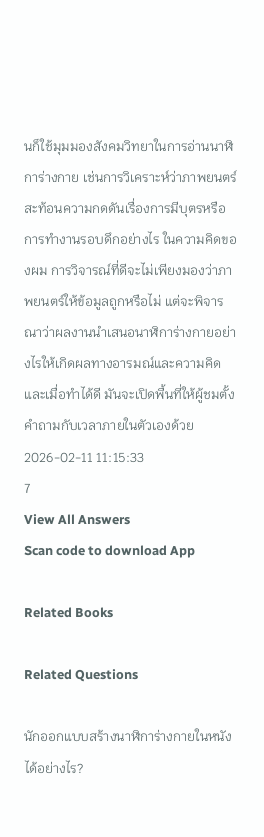นก็ใช้มุมมองสังคมวิทยาในการอ่านนาฬิการ่างกาย เช่นการวิเคราะห์ว่าภาพยนตร์สะท้อนความกดดันเรื่องการมีบุตรหรือการทำงานรอบดึกอย่างไร ในความคิดของผม การวิจารณ์ที่ดีจะไม่เพียงมองว่าภาพยนตร์ให้ข้อมูลถูกหรือไม่ แต่จะพิจารณาว่าผลงานนำเสนอนาฬิการ่างกายอย่างไรให้เกิดผลทางอารมณ์และความคิด และเมื่อทำได้ดี มันจะเปิดพื้นที่ให้ผู้ชมตั้งคำถามกับเวลาภายในตัวเองด้วย
2026-02-11 11:15:33
7
View All Answers
Scan code to download App

Related Books

Related Questions

นักออกแบบสร้างนาฬิการ่างกายในหนังได้อย่างไร?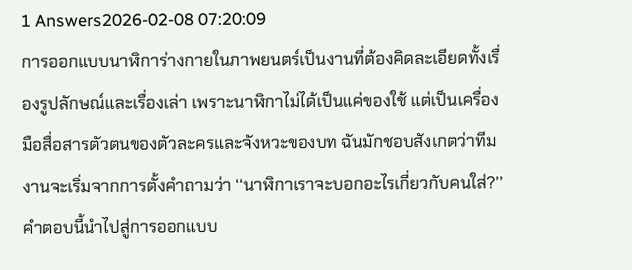1 Answers2026-02-08 07:20:09
การออกแบบนาฬิการ่างกายในภาพยนตร์เป็นงานที่ต้องคิดละเอียดทั้งเรื่องรูปลักษณ์และเรื่องเล่า เพราะนาฬิกาไม่ได้เป็นแค่ของใช้ แต่เป็นเครื่องมือสื่อสารตัวตนของตัวละครและจังหวะของบท ฉันมักชอบสังเกตว่าทีมงานจะเริ่มจากการตั้งคำถามว่า ‘‘นาฬิกาเราจะบอกอะไรเกี่ยวกับคนใส่?’’ คำตอบนี้นำไปสู่การออกแบบ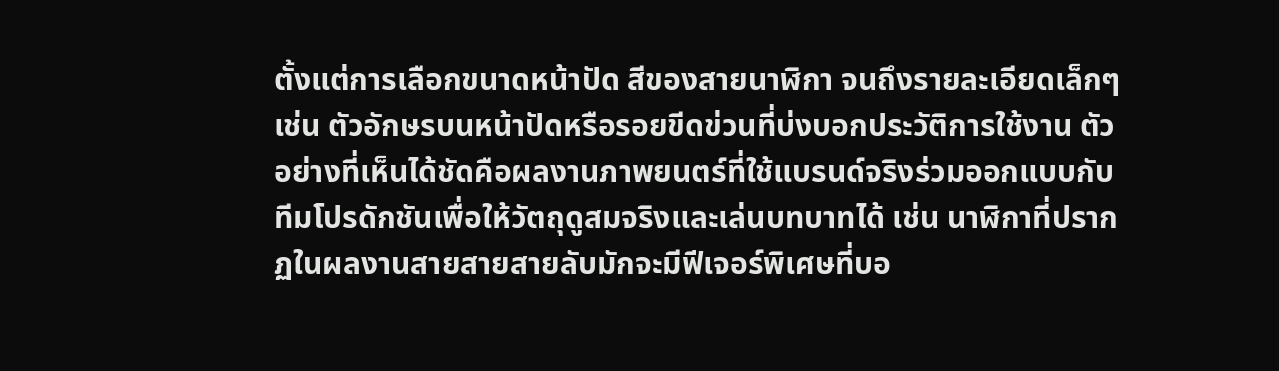ตั้งแต่การเลือกขนาดหน้าปัด สีของสายนาฬิกา จนถึงรายละเอียดเล็กๆ เช่น ตัวอักษรบนหน้าปัดหรือรอยขีดข่วนที่บ่งบอกประวัติการใช้งาน ตัวอย่างที่เห็นได้ชัดคือผลงานภาพยนตร์ที่ใช้แบรนด์จริงร่วมออกแบบกับทีมโปรดักชันเพื่อให้วัตถุดูสมจริงและเล่นบทบาทได้ เช่น นาฬิกาที่ปรากฏในผลงานสายสายสายลับมักจะมีฟีเจอร์พิเศษที่บอ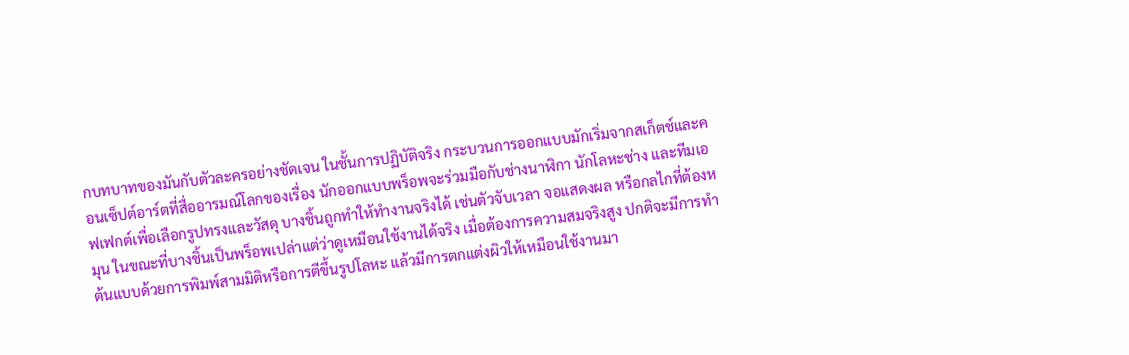กบทบาทของมันกับตัวละครอย่างชัดเจน ในชั้นการปฏิบัติจริง กระบวนการออกแบบมักเริ่มจากสเก็ตช์และคอนเซ็ปต์อาร์ตที่สื่ออารมณ์โลกของเรื่อง นักออกแบบพร็อพจะร่วมมือกับช่างนาฬิกา นักโลหะช่าง และทีมเอฟเฟกต์เพื่อเลือกรูปทรงและวัสดุ บางชิ้นถูกทำให้ทำงานจริงได้ เช่นตัวจับเวลา จอแสดงผล หรือกลไกที่ต้องหมุน ในขณะที่บางชิ้นเป็นพร็อพเปล่าแต่ว่าดูเหมือนใช้งานได้จริง เมื่อต้องการความสมจริงสูง ปกติจะมีการทำต้นแบบด้วยการพิมพ์สามมิติหรือการตีขึ้นรูปโลหะ แล้วมีการตกแต่งผิวให้เหมือนใช้งานมา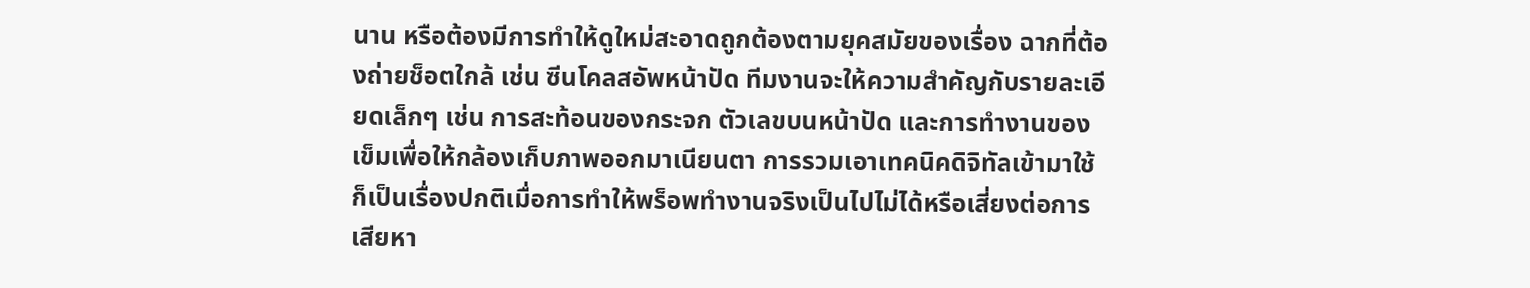นาน หรือต้องมีการทำให้ดูใหม่สะอาดถูกต้องตามยุคสมัยของเรื่อง ฉากที่ต้องถ่ายช็อตใกล้ เช่น ซีนโคลสอัพหน้าปัด ทีมงานจะให้ความสำคัญกับรายละเอียดเล็กๆ เช่น การสะท้อนของกระจก ตัวเลขบนหน้าปัด และการทำงานของเข็มเพื่อให้กล้องเก็บภาพออกมาเนียนตา การรวมเอาเทคนิคดิจิทัลเข้ามาใช้ก็เป็นเรื่องปกติเมื่อการทำให้พร็อพทำงานจริงเป็นไปไม่ได้หรือเสี่ยงต่อการเสียหา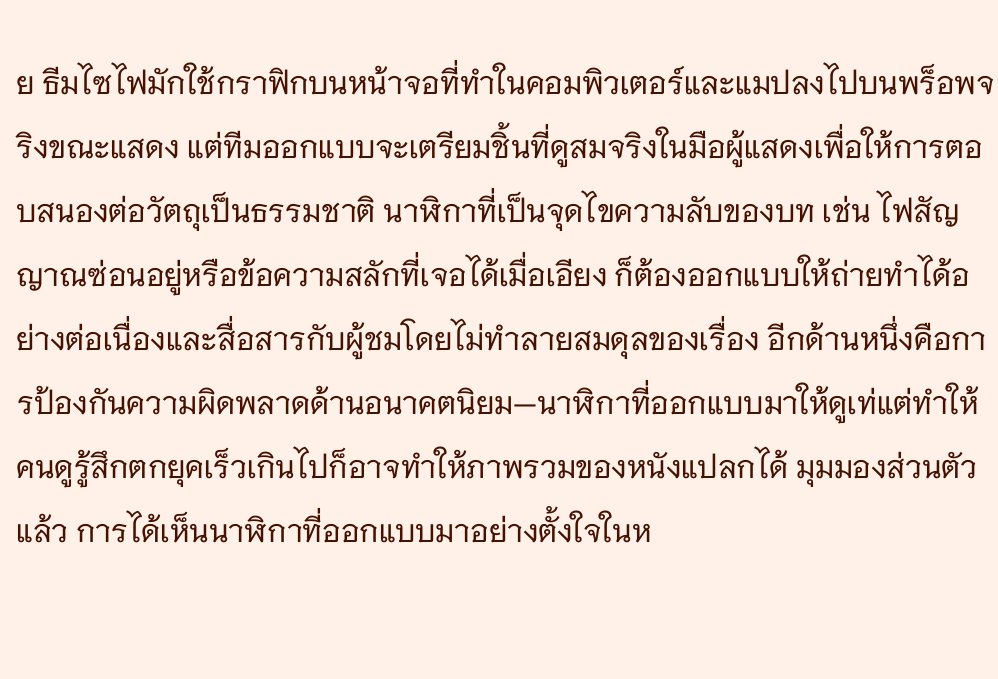ย ธีมไซไฟมักใช้กราฟิกบนหน้าจอที่ทำในคอมพิวเตอร์และแมปลงไปบนพร็อพจริงขณะแสดง แต่ทีมออกแบบจะเตรียมชิ้นที่ดูสมจริงในมือผู้แสดงเพื่อให้การตอบสนองต่อวัตถุเป็นธรรมชาติ นาฬิกาที่เป็นจุดไขความลับของบท เช่น ไฟสัญญาณซ่อนอยู่หรือข้อความสลักที่เจอได้เมื่อเอียง ก็ต้องออกแบบให้ถ่ายทำได้อย่างต่อเนื่องและสื่อสารกับผู้ชมโดยไม่ทำลายสมดุลของเรื่อง อีกด้านหนึ่งคือการป้องกันความผิดพลาดด้านอนาคตนิยม—นาฬิกาที่ออกแบบมาให้ดูเท่แต่ทำให้คนดูรู้สึกตกยุคเร็วเกินไปก็อาจทำให้ภาพรวมของหนังแปลกได้ มุมมองส่วนตัวแล้ว การได้เห็นนาฬิกาที่ออกแบบมาอย่างตั้งใจในห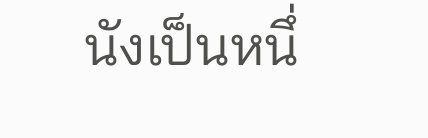นังเป็นหนึ่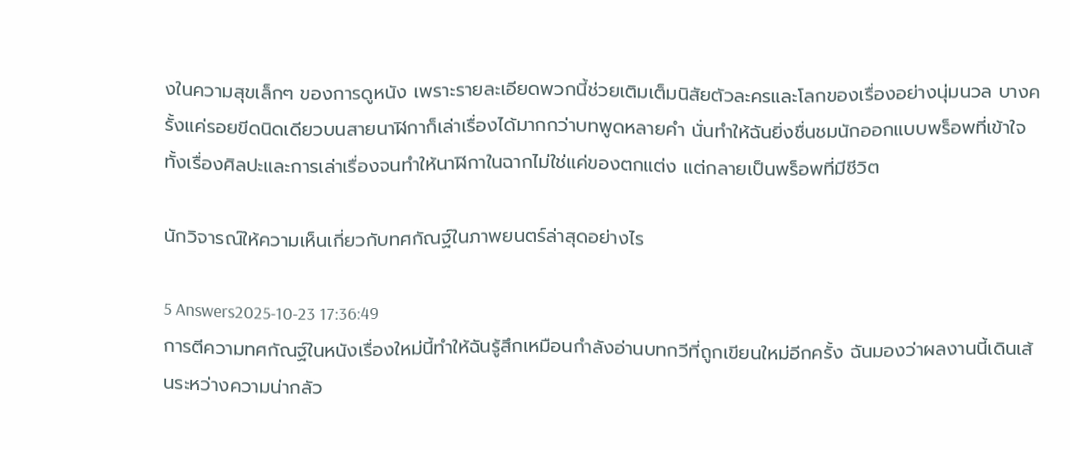งในความสุขเล็กๆ ของการดูหนัง เพราะรายละเอียดพวกนี้ช่วยเติมเต็มนิสัยตัวละครและโลกของเรื่องอย่างนุ่มนวล บางครั้งแค่รอยขีดนิดเดียวบนสายนาฬิกาก็เล่าเรื่องได้มากกว่าบทพูดหลายคำ นั่นทำให้ฉันยิ่งชื่นชมนักออกแบบพร็อพที่เข้าใจทั้งเรื่องศิลปะและการเล่าเรื่องจนทำให้นาฬิกาในฉากไม่ใช่แค่ของตกแต่ง แต่กลายเป็นพร็อพที่มีชีวิต

นักวิจารณ์ให้ความเห็นเกี่ยวกับทศกัณฐ์ในภาพยนตร์ล่าสุดอย่างไร

5 Answers2025-10-23 17:36:49
การตีความทศกัณฐ์ในหนังเรื่องใหม่นี้ทำให้ฉันรู้สึกเหมือนกำลังอ่านบทกวีที่ถูกเขียนใหม่อีกครั้ง ฉันมองว่าผลงานนี้เดินเส้นระหว่างความน่ากลัว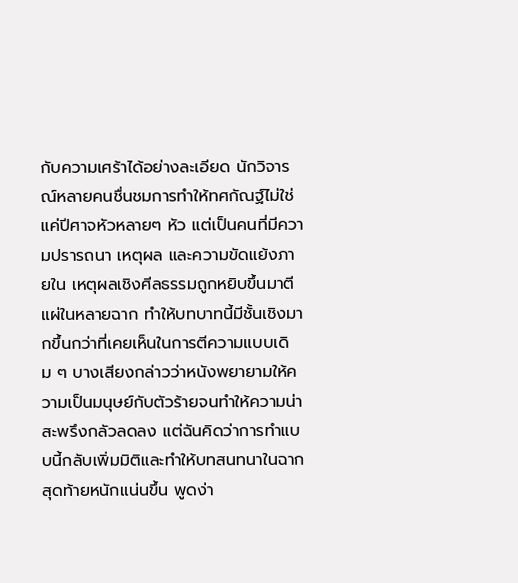กับความเศร้าได้อย่างละเอียด นักวิจารณ์หลายคนชื่นชมการทำให้ทศกัณฐ์ไม่ใช่แค่ปีศาจหัวหลายๆ หัว แต่เป็นคนที่มีความปรารถนา เหตุผล และความขัดแย้งภายใน เหตุผลเชิงศีลธรรมถูกหยิบขึ้นมาตีแผ่ในหลายฉาก ทำให้บทบาทนี้มีชั้นเชิงมากขึ้นกว่าที่เคยเห็นในการตีความแบบเดิม ๆ บางเสียงกล่าวว่าหนังพยายามให้ความเป็นมนุษย์กับตัวร้ายจนทำให้ความน่าสะพรึงกลัวลดลง แต่ฉันคิดว่าการทำแบบนี้กลับเพิ่มมิติและทำให้บทสนทนาในฉากสุดท้ายหนักแน่นขึ้น พูดง่า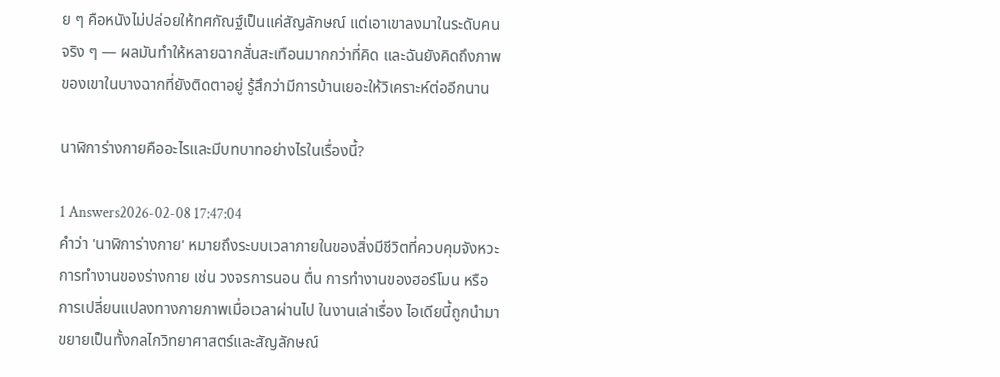ย ๆ คือหนังไม่ปล่อยให้ทศกัณฐ์เป็นแค่สัญลักษณ์ แต่เอาเขาลงมาในระดับคนจริง ๆ — ผลมันทำให้หลายฉากสั่นสะเทือนมากกว่าที่คิด และฉันยังคิดถึงภาพของเขาในบางฉากที่ยังติดตาอยู่ รู้สึกว่ามีการบ้านเยอะให้วิเคราะห์ต่ออีกนาน

นาฬิการ่างกายคืออะไรและมีบทบาทอย่างไรในเรื่องนี้?

1 Answers2026-02-08 17:47:04
คำว่า 'นาฬิการ่างกาย' หมายถึงระบบเวลาภายในของสิ่งมีชีวิตที่ควบคุมจังหวะการทำงานของร่างกาย เช่น วงจรการนอน ตื่น การทำงานของฮอร์โมน หรือการเปลี่ยนแปลงทางกายภาพเมื่อเวลาผ่านไป ในงานเล่าเรื่อง ไอเดียนี้ถูกนำมาขยายเป็นทั้งกลไกวิทยาศาสตร์และสัญลักษณ์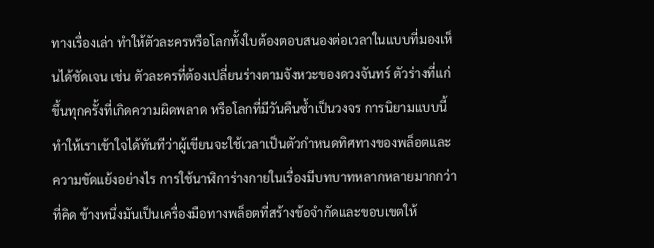ทางเรื่องเล่า ทำให้ตัวละครหรือโลกทั้งใบต้องตอบสนองต่อเวลาในแบบที่มองเห็นได้ชัดเจน เช่น ตัวละครที่ต้องเปลี่ยนร่างตามจังหวะของดวงจันทร์ ตัวร่างที่แก่ขึ้นทุกครั้งที่เกิดความผิดพลาด หรือโลกที่มีวันคืนซ้ำเป็นวงจร การนิยามแบบนี้ทำให้เราเข้าใจได้ทันทีว่าผู้เขียนจะใช้เวลาเป็นตัวกำหนดทิศทางของพล็อตและความขัดแย้งอย่างไร การใช้นาฬิการ่างกายในเรื่องมีบทบาทหลากหลายมากกว่าที่คิด ข้างหนึ่งมันเป็นเครื่องมือทางพล็อตที่สร้างข้อจำกัดและขอบเขตให้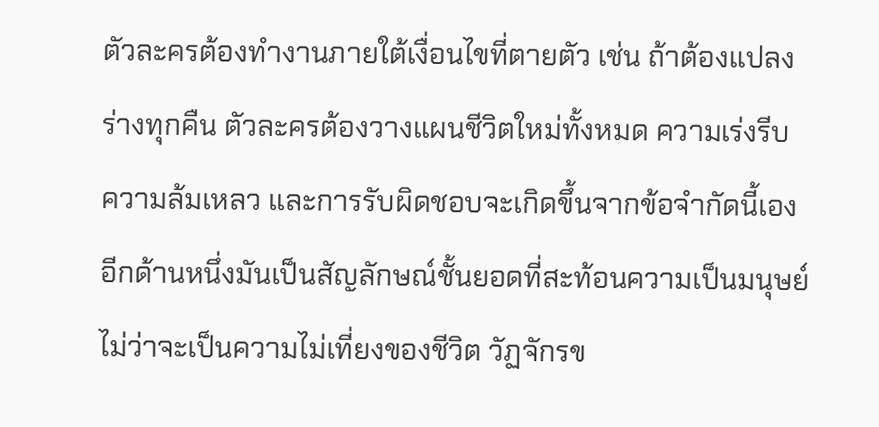ตัวละครต้องทำงานภายใต้เงื่อนไขที่ตายตัว เช่น ถ้าต้องแปลงร่างทุกคืน ตัวละครต้องวางแผนชีวิตใหม่ทั้งหมด ความเร่งรีบ ความล้มเหลว และการรับผิดชอบจะเกิดขึ้นจากข้อจำกัดนี้เอง อีกด้านหนึ่งมันเป็นสัญลักษณ์ชั้นยอดที่สะท้อนความเป็นมนุษย์ ไม่ว่าจะเป็นความไม่เที่ยงของชีวิต วัฏจักรข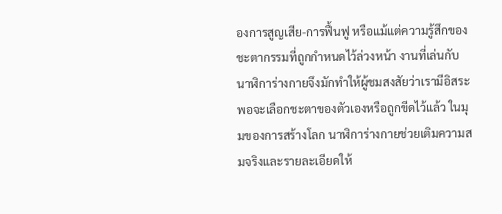องการสูญเสีย-การฟื้นฟู หรือแม้แต่ความรู้สึกของชะตากรรมที่ถูกกำหนดไว้ล่วงหน้า งานที่เล่นกับนาฬิการ่างกายจึงมักทำให้ผู้ชมสงสัยว่าเรามีอิสระพอจะเลือกชะตาของตัวเองหรือถูกขีดไว้แล้ว ในมุมของการสร้างโลก นาฬิการ่างกายช่วยเติมความสมจริงและรายละเอียดให้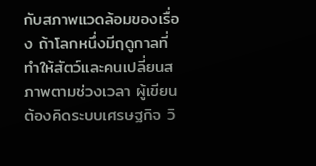กับสภาพแวดล้อมของเรื่อง ถ้าโลกหนึ่งมีฤดูกาลที่ทำให้สัตว์และคนเปลี่ยนสภาพตามช่วงเวลา ผู้เขียนต้องคิดระบบเศรษฐกิจ วิ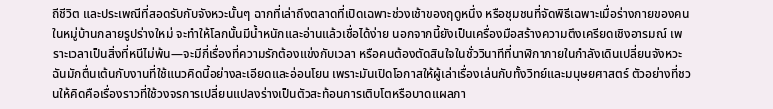ถีชีวิต และประเพณีที่สอดรับกับจังหวะนั้นๆ ฉากที่เล่าถึงตลาดที่เปิดเฉพาะช่วงเช้าของฤดูหนึ่ง หรือชุมชนที่จัดพิธีเฉพาะเมื่อร่างกายของคนในหมู่บ้านกลายรูปร่างใหม่ จะทำให้โลกนั้นมีน้ำหนักและอ่านแล้วเชื่อได้ง่าย นอกจากนี้ยังเป็นเครื่องมือสร้างความตึงเครียดเชิงอารมณ์ เพราะเวลาเป็นสิ่งที่หนีไม่พ้น—จะมีกี่เรื่องที่ความรักต้องแข่งกับเวลา หรือคนต้องตัดสินใจในชั่ววินาทีที่นาฬิกาภายในกำลังเดินเปลี่ยนจังหวะ ฉันมักตื่นเต้นกับงานที่ใช้แนวคิดนี้อย่างละเอียดและอ่อนโยน เพราะมันเปิดโอกาสให้ผู้เล่าเรื่องเล่นกับทั้งวิทย์และมนุษยศาสตร์ ตัวอย่างที่ชวนให้คิดคือเรื่องราวที่ใช้วงจรการเปลี่ยนแปลงร่างเป็นตัวสะท้อนการเติบโตหรือบาดแผลภา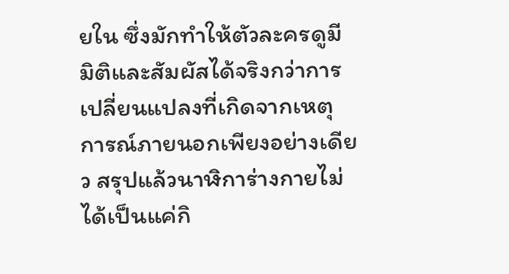ยใน ซึ่งมักทำให้ตัวละครดูมีมิติและสัมผัสได้จริงกว่าการเปลี่ยนแปลงที่เกิดจากเหตุการณ์ภายนอกเพียงอย่างเดียว สรุปแล้วนาฬิการ่างกายไม่ได้เป็นแค่กิ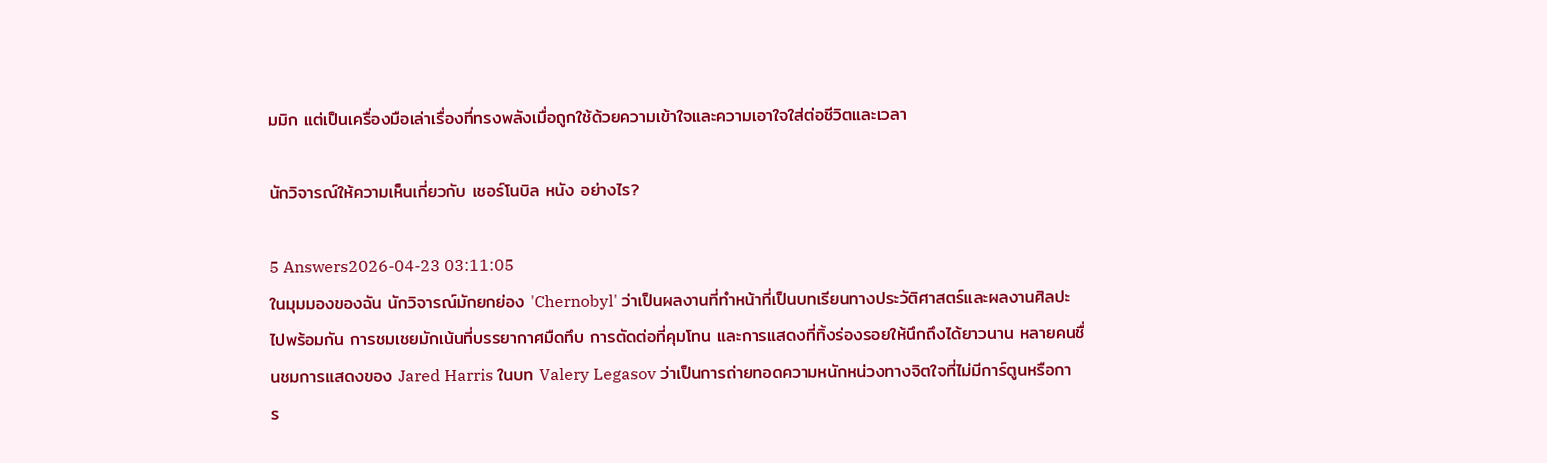มมิก แต่เป็นเครื่องมือเล่าเรื่องที่ทรงพลังเมื่อถูกใช้ด้วยความเข้าใจและความเอาใจใส่ต่อชีวิตและเวลา

นักวิจารณ์ให้ความเห็นเกี่ยวกับ เชอร์โนบิล หนัง อย่างไร?

5 Answers2026-04-23 03:11:05
ในมุมมองของฉัน นักวิจารณ์มักยกย่อง 'Chernobyl' ว่าเป็นผลงานที่ทำหน้าที่เป็นบทเรียนทางประวัติศาสตร์และผลงานศิลปะไปพร้อมกัน การชมเชยมักเน้นที่บรรยากาศมืดทึบ การตัดต่อที่คุมโทน และการแสดงที่ทิ้งร่องรอยให้นึกถึงได้ยาวนาน หลายคนชื่นชมการแสดงของ Jared Harris ในบท Valery Legasov ว่าเป็นการถ่ายทอดความหนักหน่วงทางจิตใจที่ไม่มีการ์ตูนหรือการ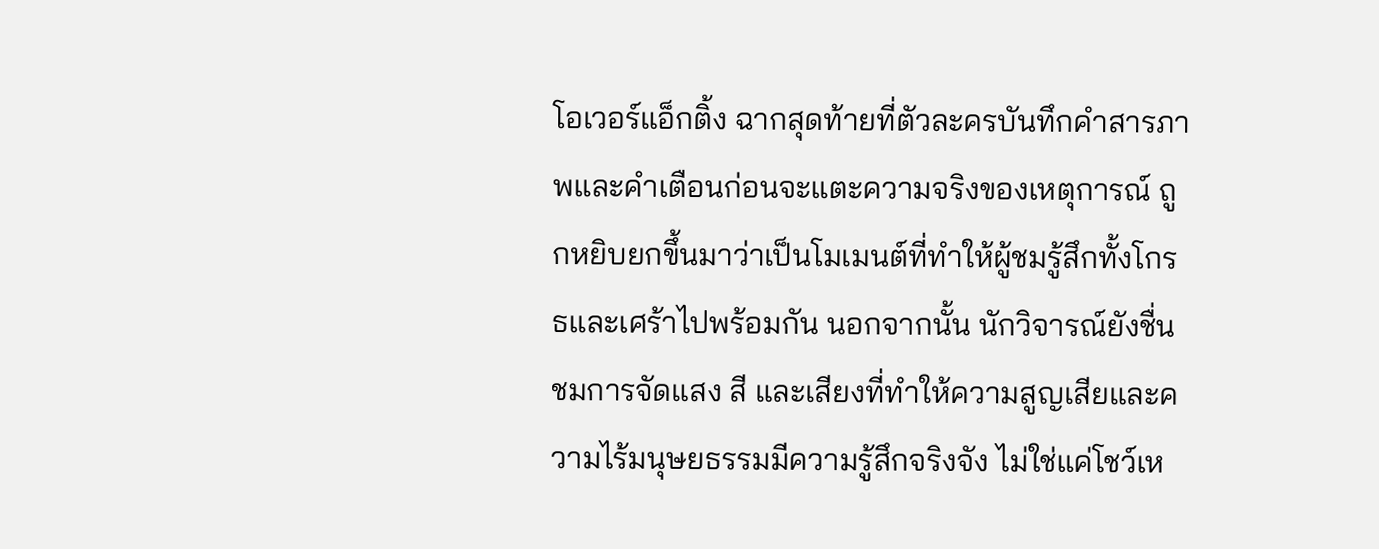โอเวอร์แอ็กติ้ง ฉากสุดท้ายที่ตัวละครบันทึกคำสารภาพและคำเตือนก่อนจะแตะความจริงของเหตุการณ์ ถูกหยิบยกขึ้นมาว่าเป็นโมเมนต์ที่ทำให้ผู้ชมรู้สึกทั้งโกรธและเศร้าไปพร้อมกัน นอกจากนั้น นักวิจารณ์ยังชื่นชมการจัดแสง สี และเสียงที่ทำให้ความสูญเสียและความไร้มนุษยธรรมมีความรู้สึกจริงจัง ไม่ใช่แค่โชว์เห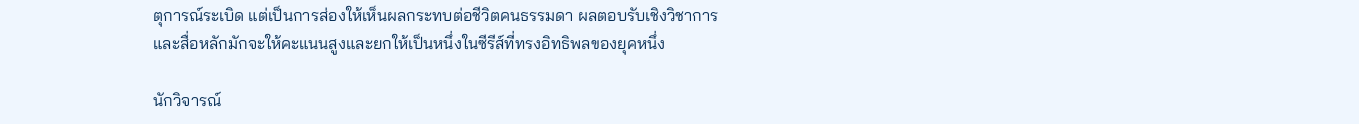ตุการณ์ระเบิด แต่เป็นการส่องให้เห็นผลกระทบต่อชีวิตคนธรรมดา ผลตอบรับเชิงวิชาการและสื่อหลักมักจะให้คะแนนสูงและยกให้เป็นหนึ่งในซีรีส์ที่ทรงอิทธิพลของยุคหนึ่ง

นักวิจารณ์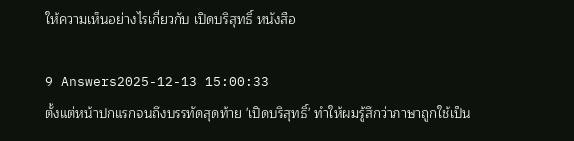ให้ความเห็นอย่างไรเกี่ยวกับ เปิดบริสุทธิ์ หนังสือ

9 Answers2025-12-13 15:00:33
ตั้งแต่หน้าปกแรกจนถึงบรรทัดสุดท้าย 'เปิดบริสุทธิ์' ทำให้ผมรู้สึกว่าภาษาถูกใช้เป็น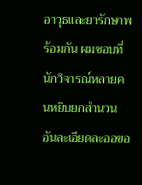อาวุธและยารักษาพร้อมกัน ผมชอบที่นักวิจารณ์หลายคนหยิบยกสำนวนอันละเอียดละออขอ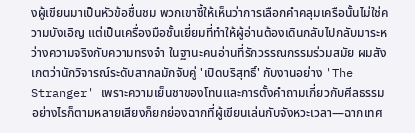งผู้เขียนมาเป็นหัวข้อชื่นชม พวกเขาชี้ให้เห็นว่าการเลือกคำคลุมเครือนั้นไม่ใช่ความบังเอิญ แต่เป็นเครื่องมือชั้นเยี่ยมที่ทำให้ผู้อ่านต้องเดินกลับไปกลับมาระหว่างความจริงกับความทรงจำ ในฐานะคนอ่านที่รักวรรณกรรมร่วมสมัย ผมสังเกตว่านักวิจารณ์ระดับสากลมักจับคู่ 'เปิดบริสุทธิ์' กับงานอย่าง 'The Stranger' เพราะความเย็นชาของโทนและการตั้งคำถามเกี่ยวกับศีลธรรม อย่างไรก็ตามหลายเสียงก็ยกย่องฉากที่ผู้เขียนเล่นกับจังหวะเวลา—ฉากเทศ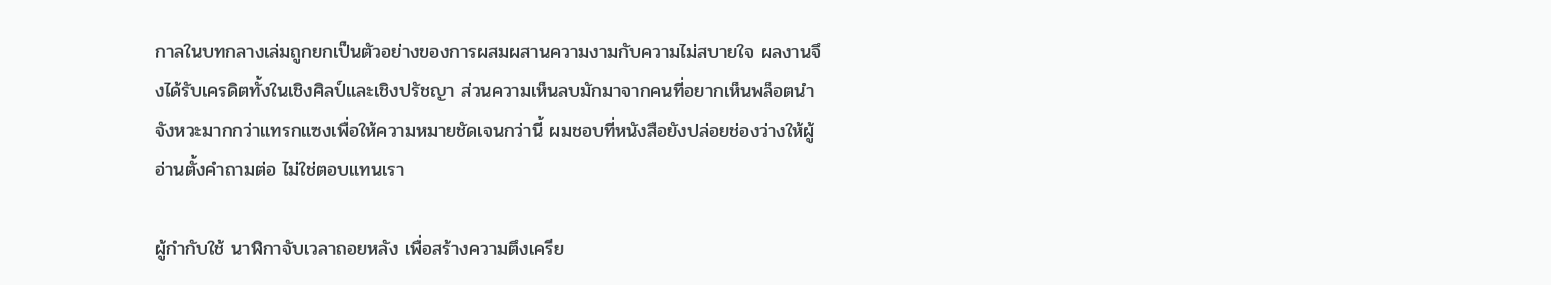กาลในบทกลางเล่มถูกยกเป็นตัวอย่างของการผสมผสานความงามกับความไม่สบายใจ ผลงานจึงได้รับเครดิตทั้งในเชิงศิลป์และเชิงปรัชญา ส่วนความเห็นลบมักมาจากคนที่อยากเห็นพล็อตนำจังหวะมากกว่าแทรกแซงเพื่อให้ความหมายชัดเจนกว่านี้ ผมชอบที่หนังสือยังปล่อยช่องว่างให้ผู้อ่านตั้งคำถามต่อ ไม่ใช่ตอบแทนเรา

ผู้กำกับใช้ นาฬิกาจับเวลาถอยหลัง เพื่อสร้างความตึงเครีย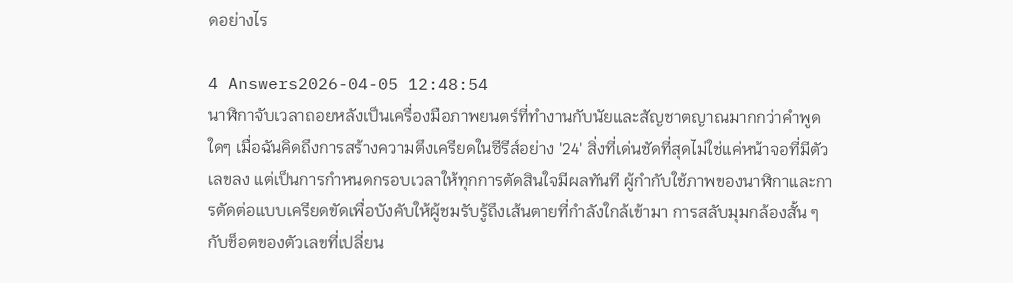ดอย่างไร

4 Answers2026-04-05 12:48:54
นาฬิกาจับเวลาถอยหลังเป็นเครื่องมือภาพยนตร์ที่ทำงานกับนัยและสัญชาตญาณมากกว่าคำพูดใดๆ เมื่อฉันคิดถึงการสร้างความตึงเครียดในซีรีส์อย่าง '24' สิ่งที่เด่นชัดที่สุดไม่ใช่แค่หน้าจอที่มีตัวเลขลง แต่เป็นการกำหนดกรอบเวลาให้ทุกการตัดสินใจมีผลทันที ผู้กำกับใช้ภาพของนาฬิกาและการตัดต่อแบบเครียดขัดเพื่อบังคับให้ผู้ชมรับรู้ถึงเส้นตายที่กำลังใกล้เข้ามา การสลับมุมกล้องสั้น ๆ กับช็อตของตัวเลขที่เปลี่ยน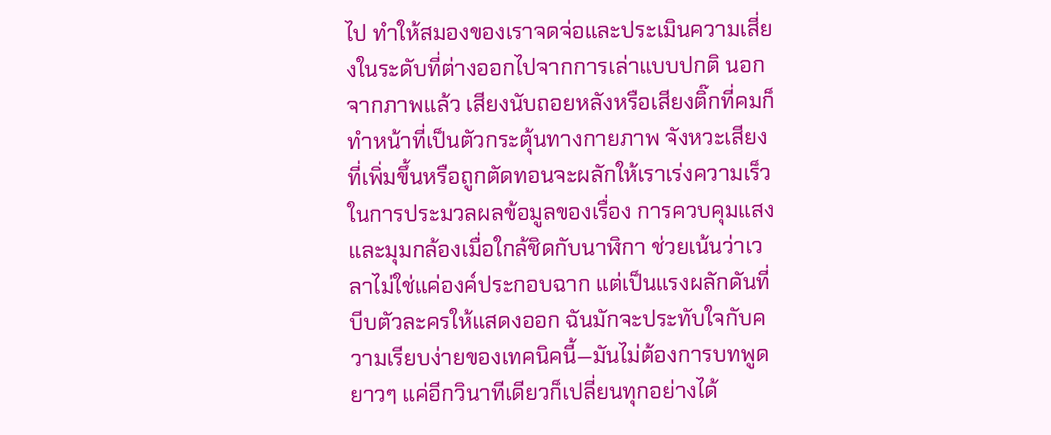ไป ทำให้สมองของเราจดจ่อและประเมินความเสี่ยงในระดับที่ต่างออกไปจากการเล่าแบบปกติ นอกจากภาพแล้ว เสียงนับถอยหลังหรือเสียงติ๊กที่คมก็ทำหน้าที่เป็นตัวกระตุ้นทางกายภาพ จังหวะเสียงที่เพิ่มขึ้นหรือถูกตัดทอนจะผลักให้เราเร่งความเร็วในการประมวลผลข้อมูลของเรื่อง การควบคุมแสงและมุมกล้องเมื่อใกล้ชิดกับนาฬิกา ช่วยเน้นว่าเวลาไม่ใช่แค่องค์ประกอบฉาก แต่เป็นแรงผลักดันที่บีบตัวละครให้แสดงออก ฉันมักจะประทับใจกับความเรียบง่ายของเทคนิคนี้—มันไม่ต้องการบทพูดยาวๆ แค่อีกวินาทีเดียวก็เปลี่ยนทุกอย่างได้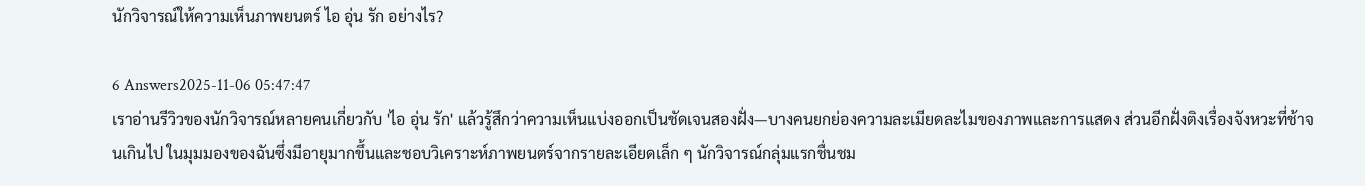นักวิจารณ์ให้ความเห็นภาพยนตร์ ไอ อุ่น รัก อย่างไร?

6 Answers2025-11-06 05:47:47
เราอ่านรีวิวของนักวิจารณ์หลายคนเกี่ยวกับ 'ไอ อุ่น รัก' แล้วรู้สึกว่าความเห็นแบ่งออกเป็นชัดเจนสองฝั่ง—บางคนยกย่องความละเมียดละไมของภาพและการแสดง ส่วนอีกฝั่งติงเรื่องจังหวะที่ช้าจนเกินไป ในมุมมองของฉันซึ่งมีอายุมากขึ้นและชอบวิเคราะห์ภาพยนตร์จากรายละเอียดเล็ก ๆ นักวิจารณ์กลุ่มแรกชื่นชม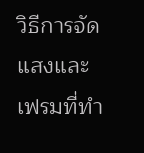วิธีการจัดแสงและเฟรมที่ทำ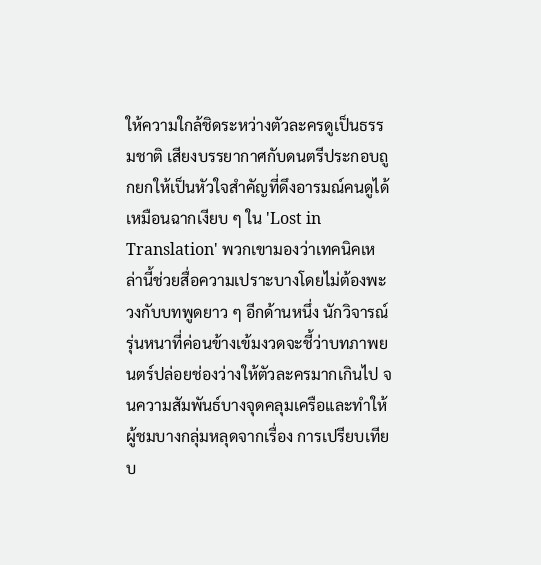ให้ความใกล้ชิดระหว่างตัวละครดูเป็นธรรมชาติ เสียงบรรยากาศกับดนตรีประกอบถูกยกให้เป็นหัวใจสำคัญที่ดึงอารมณ์คนดูได้เหมือนฉากเงียบ ๆ ใน 'Lost in Translation' พวกเขามองว่าเทคนิคเหล่านี้ช่วยสื่อความเปราะบางโดยไม่ต้องพะวงกับบทพูดยาว ๆ อีกด้านหนึ่ง นักวิจารณ์รุ่นหนาที่ค่อนข้างเข้มงวดจะชี้ว่าบทภาพยนตร์ปล่อยช่องว่างให้ตัวละครมากเกินไป จนความสัมพันธ์บางจุดคลุมเครือและทำให้ผู้ชมบางกลุ่มหลุดจากเรื่อง การเปรียบเทียบ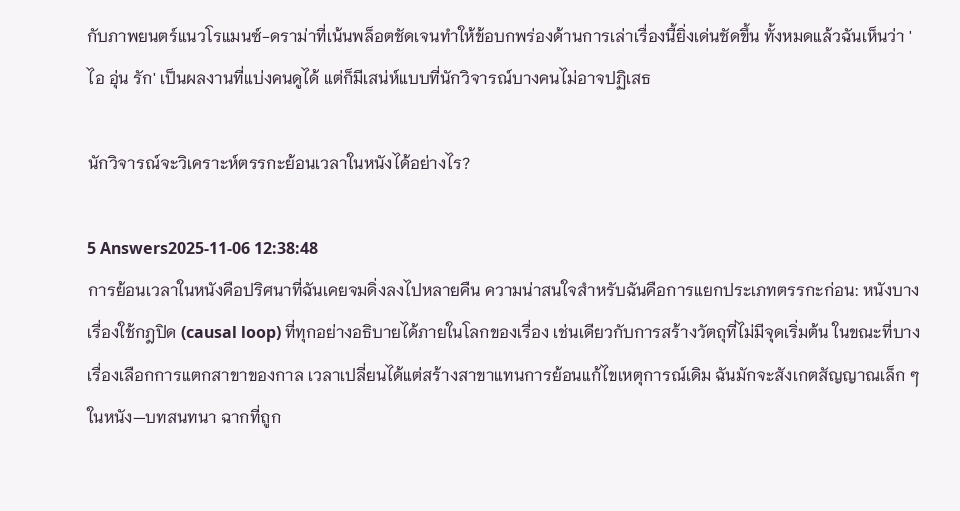กับภาพยนตร์แนวโรแมนซ์-ดราม่าที่เน้นพล็อตชัดเจนทำให้ข้อบกพร่องด้านการเล่าเรื่องนี้ยิ่งเด่นชัดขึ้น ทั้งหมดแล้วฉันเห็นว่า 'ไอ อุ่น รัก' เป็นผลงานที่แบ่งคนดูได้ แต่ก็มีเสน่ห์แบบที่นักวิจารณ์บางคนไม่อาจปฏิเสธ

นักวิจารณ์จะวิเคราะห์ตรรกะย้อนเวลาในหนังได้อย่างไร?

5 Answers2025-11-06 12:38:48
การย้อนเวลาในหนังคือปริศนาที่ฉันเคยจมดิ่งลงไปหลายคืน ความน่าสนใจสำหรับฉันคือการแยกประเภทตรรกะก่อน: หนังบางเรื่องใช้กฎปิด (causal loop) ที่ทุกอย่างอธิบายได้ภายในโลกของเรื่อง เช่นเดียวกับการสร้างวัตถุที่ไม่มีจุดเริ่มต้น ในขณะที่บางเรื่องเลือกการแตกสาขาของกาล เวลาเปลี่ยนได้แต่สร้างสาขาแทนการย้อนแก้ไขเหตุการณ์เดิม ฉันมักจะสังเกตสัญญาณเล็ก ๆ ในหนัง—บทสนทนา ฉากที่ถูก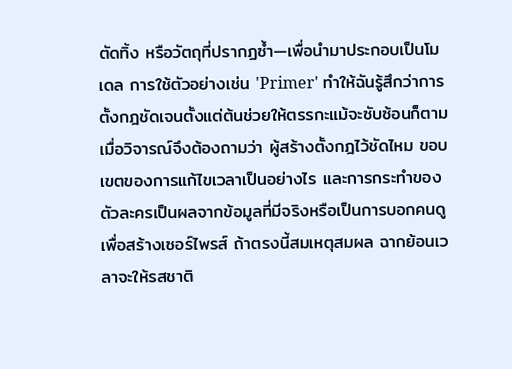ตัดทิ้ง หรือวัตถุที่ปรากฏซ้ำ—เพื่อนำมาประกอบเป็นโมเดล การใช้ตัวอย่างเช่น 'Primer' ทำให้ฉันรู้สึกว่าการตั้งกฎชัดเจนตั้งแต่ต้นช่วยให้ตรรกะแม้จะซับซ้อนก็ตาม เมื่อวิจารณ์จึงต้องถามว่า ผู้สร้างตั้งกฎไว้ชัดไหม ขอบเขตของการแก้ไขเวลาเป็นอย่างไร และการกระทำของตัวละครเป็นผลจากข้อมูลที่มีจริงหรือเป็นการบอกคนดูเพื่อสร้างเซอร์ไพรส์ ถ้าตรงนี้สมเหตุสมผล ฉากย้อนเวลาจะให้รสชาติ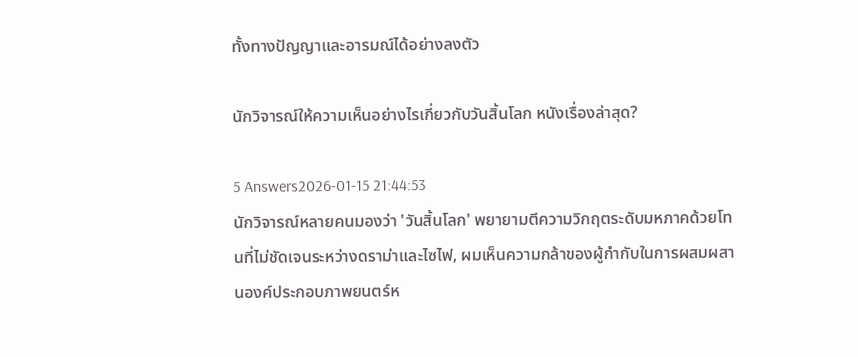ทั้งทางปัญญาและอารมณ์ได้อย่างลงตัว

นักวิจารณ์ให้ความเห็นอย่างไรเกี่ยวกับวันสิ้นโลก หนังเรื่องล่าสุด?

5 Answers2026-01-15 21:44:53
นักวิจารณ์หลายคนมองว่า 'วันสิ้นโลก' พยายามตีความวิกฤตระดับมหภาคด้วยโทนที่ไม่ชัดเจนระหว่างดราม่าและไซไฟ, ผมเห็นความกล้าของผู้กำกับในการผสมผสานองค์ประกอบภาพยนตร์ห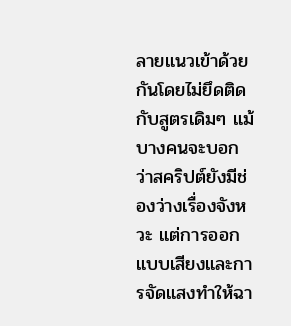ลายแนวเข้าด้วยกันโดยไม่ยึดติดกับสูตรเดิมๆ แม้บางคนจะบอกว่าสคริปต์ยังมีช่องว่างเรื่องจังหวะ แต่การออกแบบเสียงและการจัดแสงทำให้ฉา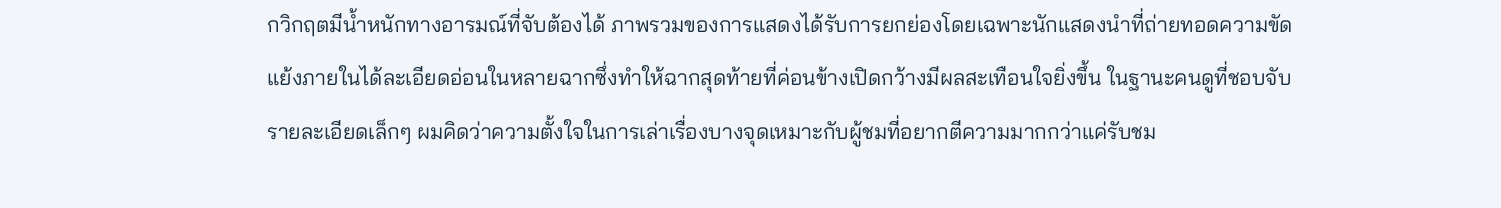กวิกฤตมีน้ำหนักทางอารมณ์ที่จับต้องได้ ภาพรวมของการแสดงได้รับการยกย่องโดยเฉพาะนักแสดงนำที่ถ่ายทอดความขัดแย้งภายในได้ละเอียดอ่อนในหลายฉากซึ่งทำให้ฉากสุดท้ายที่ค่อนข้างเปิดกว้างมีผลสะเทือนใจยิ่งขึ้น ในฐานะคนดูที่ชอบจับรายละเอียดเล็กๆ ผมคิดว่าความตั้งใจในการเล่าเรื่องบางจุดเหมาะกับผู้ชมที่อยากตีความมากกว่าแค่รับชม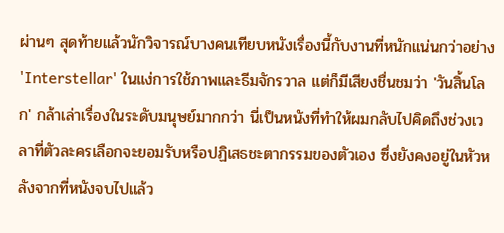ผ่านๆ สุดท้ายแล้วนักวิจารณ์บางคนเทียบหนังเรื่องนี้กับงานที่หนักแน่นกว่าอย่าง 'Interstellar' ในแง่การใช้ภาพและธีมจักรวาล แต่ก็มีเสียงชื่นชมว่า 'วันสิ้นโลก' กล้าเล่าเรื่องในระดับมนุษย์มากกว่า นี่เป็นหนังที่ทำให้ผมกลับไปคิดถึงช่วงเวลาที่ตัวละครเลือกจะยอมรับหรือปฏิเสธชะตากรรมของตัวเอง ซึ่งยังคงอยู่ในหัวหลังจากที่หนังจบไปแล้ว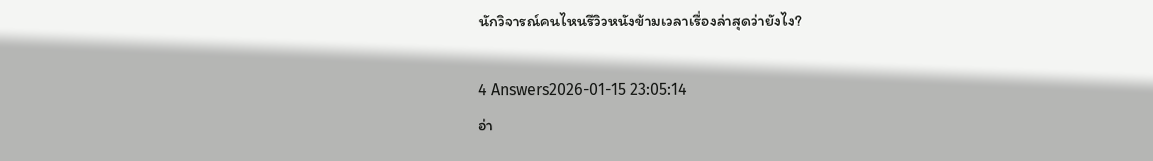นักวิจารณ์คนไหนรีวิวหนังข้ามเวลาเรื่องล่าสุดว่ายังไง?

4 Answers2026-01-15 23:05:14
อ่า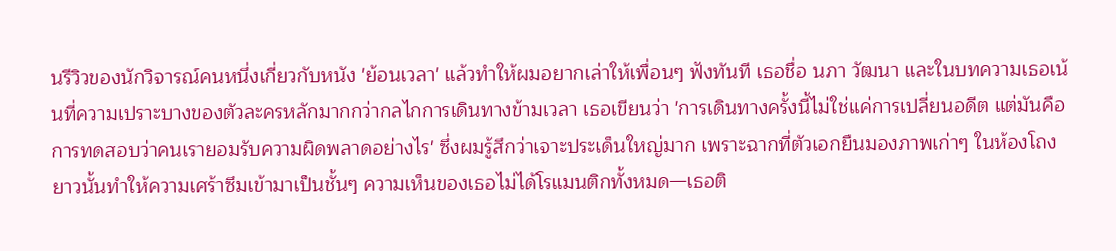นรีวิวของนักวิจารณ์คนหนึ่งเกี่ยวกับหนัง 'ย้อนเวลา' แล้วทำให้ผมอยากเล่าให้เพื่อนๆ ฟังทันที เธอชื่อ นภา วัฒนา และในบทความเธอเน้นที่ความเปราะบางของตัวละครหลักมากกว่ากลไกการเดินทางข้ามเวลา เธอเขียนว่า 'การเดินทางครั้งนี้ไม่ใช่แค่การเปลี่ยนอดีต แต่มันคือการทดสอบว่าคนเรายอมรับความผิดพลาดอย่างไร' ซึ่งผมรู้สึกว่าเจาะประเด็นใหญ่มาก เพราะฉากที่ตัวเอกยืนมองภาพเก่าๆ ในห้องโถงยาวนั้นทำให้ความเศร้าซึมเข้ามาเป็นชั้นๆ ความเห็นของเธอไม่ได้โรแมนติกทั้งหมด—เธอติ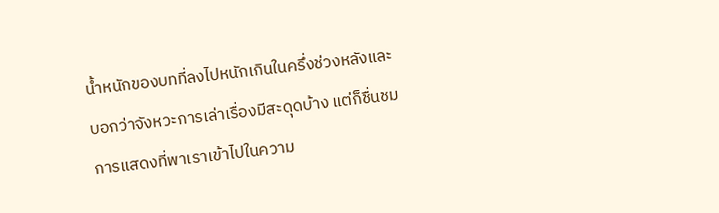น้ำหนักของบทที่ลงไปหนักเกินในครึ่งช่วงหลังและบอกว่าจังหวะการเล่าเรื่องมีสะดุดบ้าง แต่ก็ชื่นชมการแสดงที่พาเราเข้าไปในความ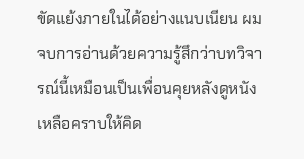ขัดแย้งภายในได้อย่างแนบเนียน ผมจบการอ่านด้วยความรู้สึกว่าบทวิจารณ์นี้เหมือนเป็นเพื่อนคุยหลังดูหนัง เหลือคราบให้คิด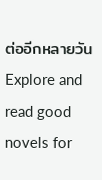ต่ออีกหลายวัน
Explore and read good novels for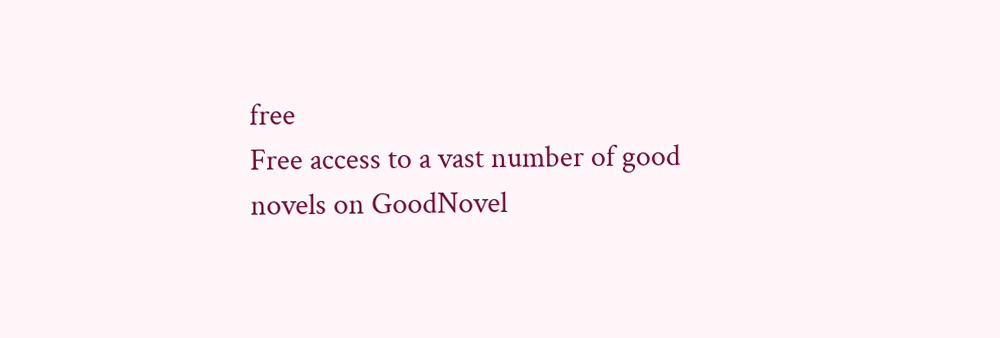free
Free access to a vast number of good novels on GoodNovel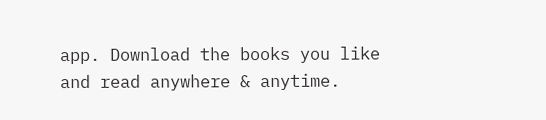app. Download the books you like and read anywhere & anytime.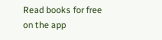Read books for free on the app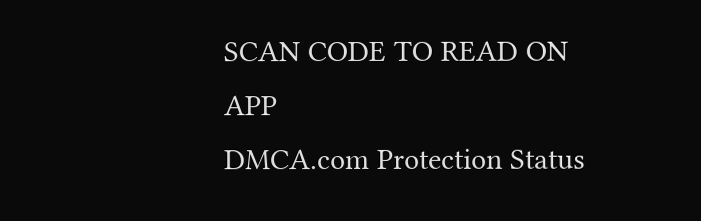SCAN CODE TO READ ON APP
DMCA.com Protection Status